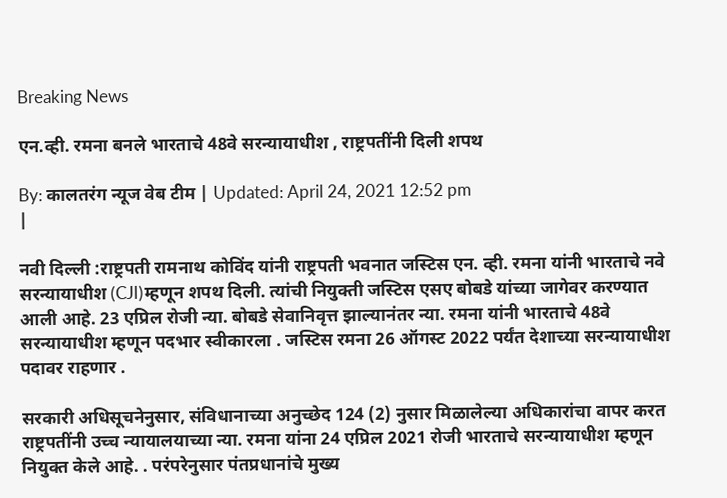Breaking News

एन.व्ही. रमना बनले भारताचे 48वे सरन्यायाधीश , राष्ट्रपतींनी दिली शपथ

By: कालतरंग न्यूज वेब टीम | Updated: April 24, 2021 12:52 pm
|

नवी दिल्ली :राष्ट्रपती रामनाथ कोविंद यांनी राष्ट्रपती भवनात जस्टिस एन. व्ही. रमना यांनी भारताचे नवे सरन्यायाधीश (CJI)म्हणून शपथ दिली. त्यांची नियुक्ती जस्टिस एसए बोबडे यांच्या जागेवर करण्यात आली आहे. 23 एप्रिल रोजी न्या. बोबडे सेवानिवृत्त झाल्यानंतर न्या. रमना यांनी भारताचे 48वे सरन्यायाधीश म्हणून पदभार स्वीकारला . जस्टिस रमना 26 ऑगस्ट 2022 पर्यंत देशाच्या सरन्यायाधीश पदावर राहणार .

सरकारी अधिसूचनेनुसार, संविधानाच्या अनुच्छेद 124 (2) नुसार मिळालेल्या अधिकारांचा वापर करत राष्ट्रपतींनी उच्च न्यायालयाच्या न्या. रमना यांना 24 एप्रिल 2021 रोजी भारताचे सरन्यायाधीश म्हणून नियुक्त केले आहे. . परंपरेनुसार पंतप्रधानांचे मुख्य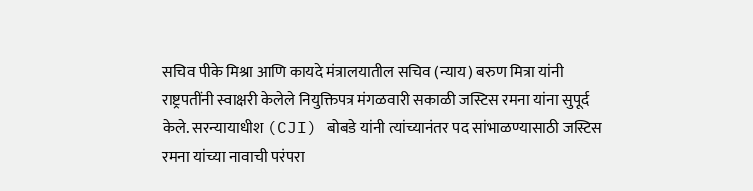सचिव पीके मिश्रा आणि कायदे मंत्रालयातील सचिव (न्याय) बरुण मित्रा यांनी राष्ट्रपतींनी स्वाक्षरी केलेले नियुक्तिपत्र मंगळवारी सकाळी जस्टिस रमना यांना सुपूर्द केले. सरन्यायाधीश (CJI) बोबडे यांनी त्यांच्यानंतर पद सांभाळण्यासाठी जस्टिस रमना यांच्या नावाची परंपरा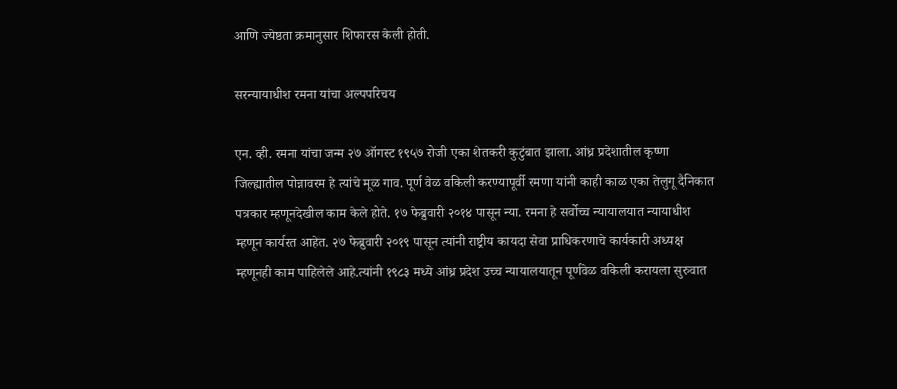आणि ज्येष्ठता क्रमानुसार शिफारस केली होती.

सरन्यायाधीश रमना यांचा अल्पपरिचय

एन. व्ही. रमना यांचा जन्म २७ ऑगस्ट १९५७ रोजी एका शेतकरी कुटुंबात झाला. आंध्र प्रदेशातील कृष्णा जिल्ह्यातील पोन्नावरम हे त्यांचे मूळ गाव. पूर्ण वेळ वकिली करण्यापूर्वी रमणा यांनी काही काळ एका तेलुगू दैनिकात पत्रकार म्हणूनदेखील काम केले होते. १७ फेब्रुवारी २०१४ पासून न्या. रमना हे सर्वोच्च न्यायालयात न्यायाधीश म्हणून कार्यरत आहेत. २७ फेब्रुवारी २०१९ पासून त्यांनी राष्ट्रीय कायदा सेवा प्राधिकरणाचे कार्यकारी अध्यक्ष म्हणूनही काम पाहिलेले आहे.त्यांनी १९८३ मध्ये आंध्र प्रदेश उच्च न्यायालयातून पूर्णवेळ वकिली करायला सुरुवात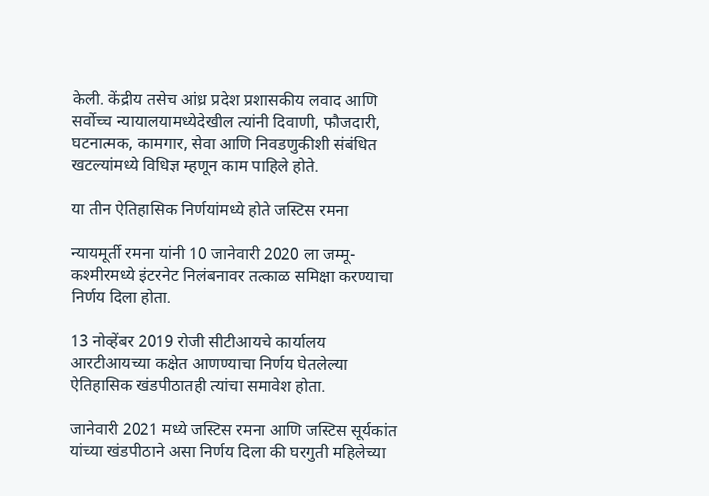केली. केंद्रीय तसेच आंध्र प्रदेश प्रशासकीय लवाद आणि सर्वोच्च न्यायालयामध्येदेखील त्यांनी दिवाणी, फौजदारी, घटनात्मक, कामगार, सेवा आणि निवडणुकीशी संबंधित खटल्यांमध्ये विधिज्ञ म्हणून काम पाहिले होते.

या तीन ऐतिहासिक निर्णयांमध्ये होते जस्टिस रमना

न्यायमूर्ती रमना यांनी 10 जानेवारी 2020 ला जम्मू-कश्मीरमध्ये इंटरनेट निलंबनावर तत्काळ समिक्षा करण्याचा निर्णय दिला होता.

13 नोव्हेंबर 2019 रोजी सीटीआयचे कार्यालय आरटीआयच्या कक्षेत आणण्याचा निर्णय घेतलेल्या ऐतिहासिक खंडपीठातही त्यांचा समावेश होता.

जानेवारी 2021 मध्ये जस्टिस रमना आणि जस्टिस सूर्यकांत यांच्या खंडपीठाने असा निर्णय दिला की घरगुती महिलेच्या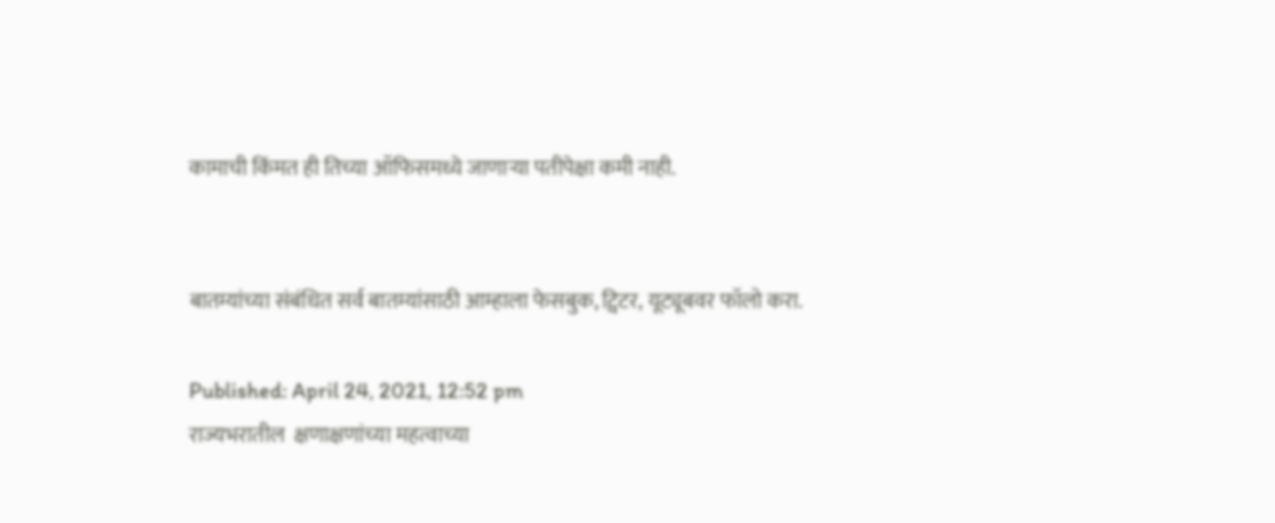कामाची किंमत ही तिच्या ऑफिसमध्ये जाणाऱ्या पतीपेक्षा कमी नाही.


बातम्यांच्या संबंधित सर्व बातम्यांसाठी आम्हाला फेसबुक, ट्विटर, यूट्यूबवर फॉलो करा.

Published: April 24, 2021, 12:52 pm
राज्यभरातील  क्षणाक्षणांच्या महत्वाच्या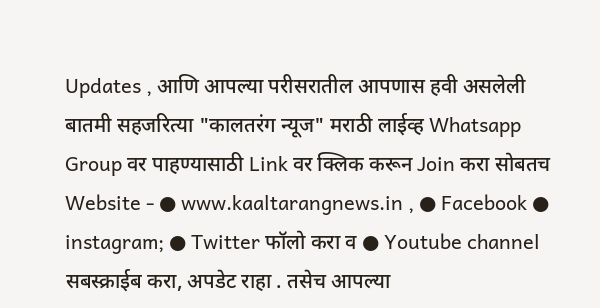Updates , आणि आपल्या परीसरातील आपणास हवी असलेली बातमी सहजरित्या "कालतरंग न्यूज" मराठी लाईव्ह Whatsapp Group वर पाहण्यासाठी Link वर क्लिक करून Join करा सोबतच Website - ● www.kaaltarangnews.in , ● Facebook ● instagram; ● Twitter फॉलो करा व ● Youtube channel सबस्क्राईब करा, अपडेट राहा . तसेच आपल्या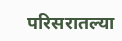परिसरातल्या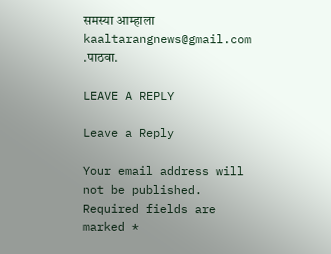समस्या आम्हाला kaaltarangnews@gmail.com .पाठवा.

LEAVE A REPLY

Leave a Reply

Your email address will not be published. Required fields are marked *